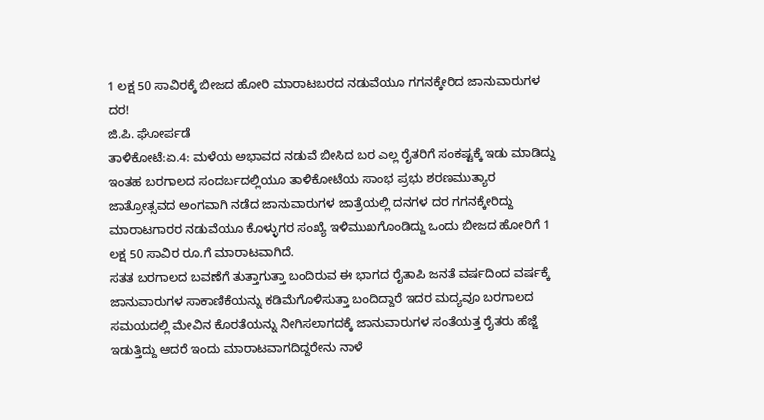1 ಲಕ್ಷ 50 ಸಾವಿರಕ್ಕೆ ಬೀಜದ ಹೋರಿ ಮಾರಾಟಬರದ ನಡುವೆಯೂ ಗಗನಕ್ಕೇರಿದ ಜಾನುವಾರುಗಳ ದರ!
ಜಿ.ಪಿ. ಘೋರ್ಪಡೆ
ತಾಳಿಕೋಟೆ:ಏ.4: ಮಳೆಯ ಅಭಾವದ ನಡುವೆ ಬೀಸಿದ ಬರ ಎಲ್ಲ ರೈತರಿಗೆ ಸಂಕಷ್ಟಕ್ಕೆ ಇಡು ಮಾಡಿದ್ದು ಇಂತಹ ಬರಗಾಲದ ಸಂದರ್ಬದಲ್ಲಿಯೂ ತಾಳಿಕೋಟೆಯ ಸಾಂಭ ಪ್ರಭು ಶರಣಮುತ್ಯಾರ ಜಾತ್ರೋತ್ಸವದ ಅಂಗವಾಗಿ ನಡೆದ ಜಾನುವಾರುಗಳ ಜಾತ್ರೆಯಲ್ಲಿ ದನಗಳ ದರ ಗಗನಕ್ಕೇರಿದ್ದು ಮಾರಾಟಗಾರರ ನಡುವೆಯೂ ಕೊಳ್ಳುಗರ ಸಂಖ್ಯೆ ಇಳಿಮುಖಗೊಂಡಿದ್ದು ಒಂದು ಬೀಜದ ಹೋರಿಗೆ 1 ಲಕ್ಷ 50 ಸಾವಿರ ರೂ.ಗೆ ಮಾರಾಟವಾಗಿದೆ.
ಸತತ ಬರಗಾಲದ ಬವಣೆಗೆ ತುತ್ತಾಗುತ್ತಾ ಬಂದಿರುವ ಈ ಭಾಗದ ರೈತಾಪಿ ಜನತೆ ವರ್ಷದಿಂದ ವರ್ಷಕ್ಕೆ ಜಾನುವಾರುಗಳ ಸಾಕಾಣಿಕೆಯನ್ನು ಕಡಿಮೆಗೊಳಿಸುತ್ತಾ ಬಂದಿದ್ದಾರೆ ಇದರ ಮದ್ಯವೂ ಬರಗಾಲದ ಸಮಯದಲ್ಲಿ ಮೇವಿನ ಕೊರತೆಯನ್ನು ನೀಗಿಸಲಾಗದಕ್ಕೆ ಜಾನುವಾರುಗಳ ಸಂತೆಯತ್ತ ರೈತರು ಹೆಜ್ಜೆ ಇಡುತ್ತಿದ್ದು ಆದರೆ ಇಂದು ಮಾರಾಟವಾಗದಿದ್ದರೇನು ನಾಳೆ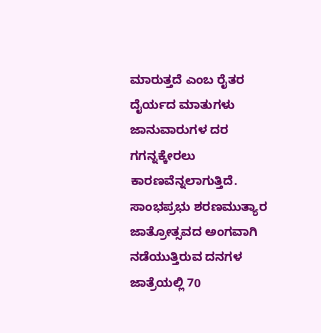ಮಾರುತ್ತದೆ ಎಂಬ ರೈತರ ದೈರ್ಯದ ಮಾತುಗಳು ಜಾನುವಾರುಗಳ ದರ ಗಗನ್ನಕ್ಕೇರಲು ಕಾರಣವೆನ್ನಲಾಗುತ್ತಿದೆ.
ಸಾಂಭಪ್ರಭು ಶರಣಮುತ್ಯಾರ ಜಾತ್ರೋತ್ಸವದ ಅಂಗವಾಗಿ ನಡೆಯುತ್ತಿರುವ ದನಗಳ ಜಾತ್ರೆಯಲ್ಲಿ 70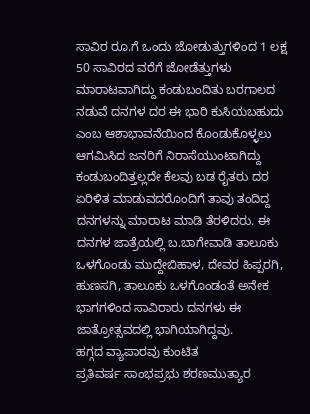ಸಾವಿರ ರೂ.ಗೆ ಒಂದು ಜೋಡುತ್ತುಗಳಿಂದ 1 ಲಕ್ಷ 50 ಸಾವಿರದ ವರೆಗೆ ಜೋಡೆತ್ತುಗಳು ಮಾರಾಟವಾಗಿದ್ದು ಕಂಡುಬಂದಿತು ಬರಗಾಲದ ನಡುವೆ ದನಗಳ ದರ ಈ ಭಾರಿ ಕುಸಿಯಬಹುದು ಎಂಬ ಆಶಾಭಾವನೆಯಿಂದ ಕೊಂಡುಕೊಳ್ಳಲು ಆಗಮಿಸಿದ ಜನರಿಗೆ ನಿರಾಸೆಯುಂಟಾಗಿದ್ದು ಕಂಡುಬಂದಿತ್ತಲ್ಲದೇ ಕೆಲವು ಬಡ ರೈತರು ದರ ಏರಿಳಿತ ಮಾಡುವದರೊಂದಿಗೆ ತಾವು ತಂದಿದ್ದ ದನಗಳನ್ನು ಮಾರಾಟ ಮಾಡಿ ತೆರಳಿದರು. ಈ ದನಗಳ ಜಾತ್ರೆಯಲ್ಲಿ ಬ.ಬಾಗೇವಾಡಿ ತಾಲೂಕು ಒಳಗೊಂಡು ಮುದ್ದೇಬಿಹಾಳ, ದೇವರ ಹಿಪ್ಪರಗಿ, ಹುಣಸಗಿ, ತಾಲೂಕು ಒಳಗೊಂಡಂತೆ ಅನೇಕ ಭಾಗಗಳಿಂದ ಸಾವಿರಾರು ದನಗಳು ಈ ಜಾತ್ರೋತ್ಸವದಲ್ಲಿ ಭಾಗಿಯಾಗಿದ್ದವು.
ಹಗ್ಗದ ವ್ಯಾಪಾರವು ಕುಂಟಿತ
ಪ್ರತಿವರ್ಷ ಸಾಂಭಪ್ರಭು ಶರಣಮುತ್ಯಾರ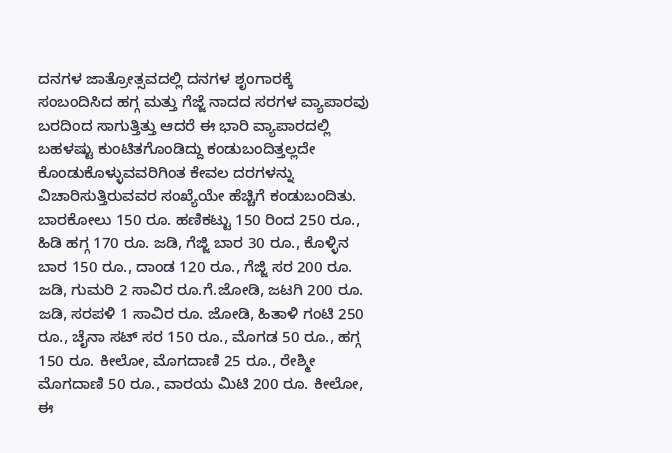ದನಗಳ ಜಾತ್ರೋತ್ಸವದಲ್ಲಿ ದನಗಳ ಶೃಂಗಾರಕ್ಕೆ ಸಂಬಂದಿಸಿದ ಹಗ್ಗ ಮತ್ತು ಗೆಜ್ಜೆ ನಾದದ ಸರಗಳ ವ್ಯಾಪಾರವು ಬರದಿಂದ ಸಾಗುತ್ತಿತ್ತು ಆದರೆ ಈ ಭಾರಿ ವ್ಯಾಪಾರದಲ್ಲಿ ಬಹಳಷ್ಟು ಕುಂಟಿತಗೊಂಡಿದ್ದು ಕಂಡುಬಂದಿತ್ತಲ್ಲದೇ ಕೊಂಡುಕೊಳ್ಳುವವರಿಗಿಂತ ಕೇವಲ ದರಗಳನ್ನು ವಿಚಾರಿಸುತ್ತಿರುವವರ ಸಂಖ್ಯೆಯೇ ಹೆಚ್ಚಿಗೆ ಕಂಡುಬಂದಿತು.
ಬಾರಕೋಲು 150 ರೂ. ಹಣಿಕಟ್ಟು 150 ರಿಂದ 250 ರೂ., ಹಿಡಿ ಹಗ್ಗ 170 ರೂ. ಜಡಿ, ಗೆಜ್ಜಿ ಬಾರ 30 ರೂ., ಕೊಳ್ಳಿನ ಬಾರ 150 ರೂ., ದಾಂಡ 120 ರೂ., ಗೆಜ್ಜಿ ಸರ 200 ರೂ. ಜಡಿ, ಗುಮರಿ 2 ಸಾವಿರ ರೂ.ಗೆ.ಜೋಡಿ, ಜಟಗಿ 200 ರೂ. ಜಡಿ, ಸರಪಳಿ 1 ಸಾವಿರ ರೂ. ಜೋಡಿ, ಹಿತಾಳಿ ಗಂಟಿ 250 ರೂ., ಚೈನಾ ಸಟ್ ಸರ 150 ರೂ., ಮೊಗಡ 50 ರೂ., ಹಗ್ಗ 150 ರೂ. ಕೀಲೋ, ಮೊಗದಾಣಿ 25 ರೂ., ರೇಶ್ಮೀ ಮೊಗದಾಣಿ 50 ರೂ., ವಾರಯ ಮಿಟಿ 200 ರೂ. ಕೀಲೋ, ಈ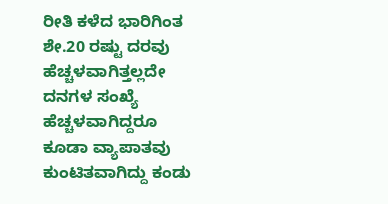ರೀತಿ ಕಳೆದ ಭಾರಿಗಿಂತ ಶೇ.20 ರಷ್ಟು ದರವು ಹೆಚ್ಚಳವಾಗಿತ್ತಲ್ಲದೇ ದನಗಳ ಸಂಖ್ಯೆ ಹೆಚ್ಚಳವಾಗಿದ್ದರೂ ಕೂಡಾ ವ್ಯಾಪಾತವು ಕುಂಟಿತವಾಗಿದ್ದು ಕಂಡು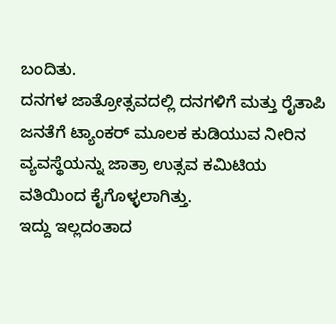ಬಂದಿತು.
ದನಗಳ ಜಾತ್ರೋತ್ಸವದಲ್ಲಿ ದನಗಳಿಗೆ ಮತ್ತು ರೈತಾಪಿ ಜನತೆಗೆ ಟ್ಯಾಂಕರ್ ಮೂಲಕ ಕುಡಿಯುವ ನೀರಿನ ವ್ಯವಸ್ಥೆಯನ್ನು ಜಾತ್ರಾ ಉತ್ಸವ ಕಮಿಟಿಯ ವತಿಯಿಂದ ಕೈಗೊಳ್ಳಲಾಗಿತ್ತು.
ಇದ್ದು ಇಲ್ಲದಂತಾದ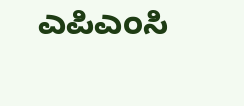ಎಪಿಎಂಸಿ